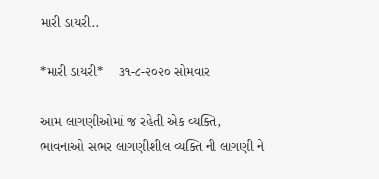મારી ડાયરી..

*મારી ડાયરી*    ૩૧-૮-૨૦૨૦ સોમવાર

આમ લાગણીઓમાં જ રહેતી એક વ્યક્તિ,
ભાવનાઓ સભર લાગણીશીલ વ્યક્તિ ની લાગણી ને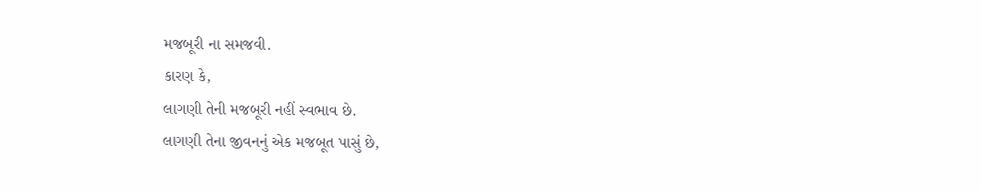મજબૂરી ના સમજવી.
કારણ કે,
લાગણી તેની મજબૂરી નહીં સ્વભાવ છે.
લાગણી તેના જીવનનું એક મજબૂત પાસું છે,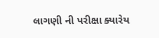લાગણી ની પરીક્ષા ક્યારેય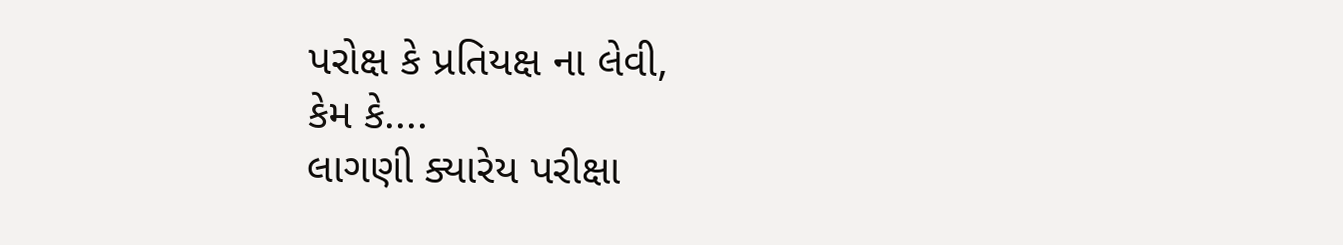પરોક્ષ કે પ્રતિયક્ષ ના લેવી,
કેમ કે....
લાગણી ક્યારેય પરીક્ષા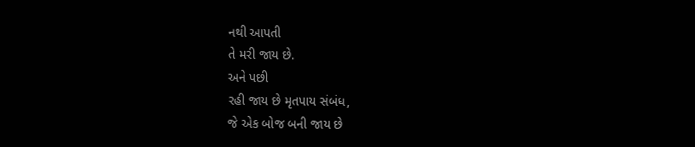નથી આપતી
તે મરી જાય છે.
અને પછી
રહી જાય છે મૃતપાય સંબંધ,
જે એક બોજ બની જાય છે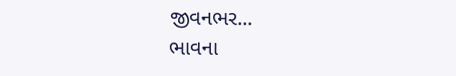જીવનભર...
ભાવના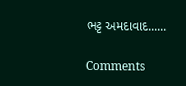ભટ્ટ અમદાવાદ......

Comments